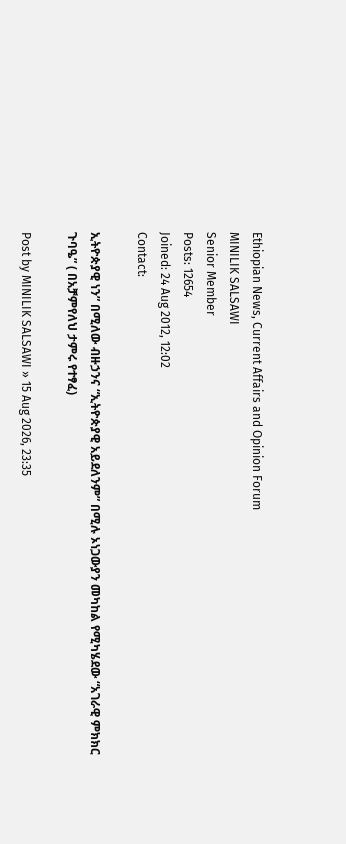Ethiopian News, Current Affairs and Opinion Forum
MINILIK SALSAWI
Senior Member
Posts: 12654
Joined: 24 Aug 2012, 12:02
Contact:

ኢትዮጵያዊ ነን” በሚለው ብዙኃንና “ኢትዮጵያዊ አይደለንም” በሚሉ ኦነጋውያን መካከል የሚካሄደው “አገራዊ ምክክር ጉባዔ” ( በአቻምየለህ ታምሩ የተፃፈ)

Post by MINILIK SALSAWI » 15 Aug 2026, 23:35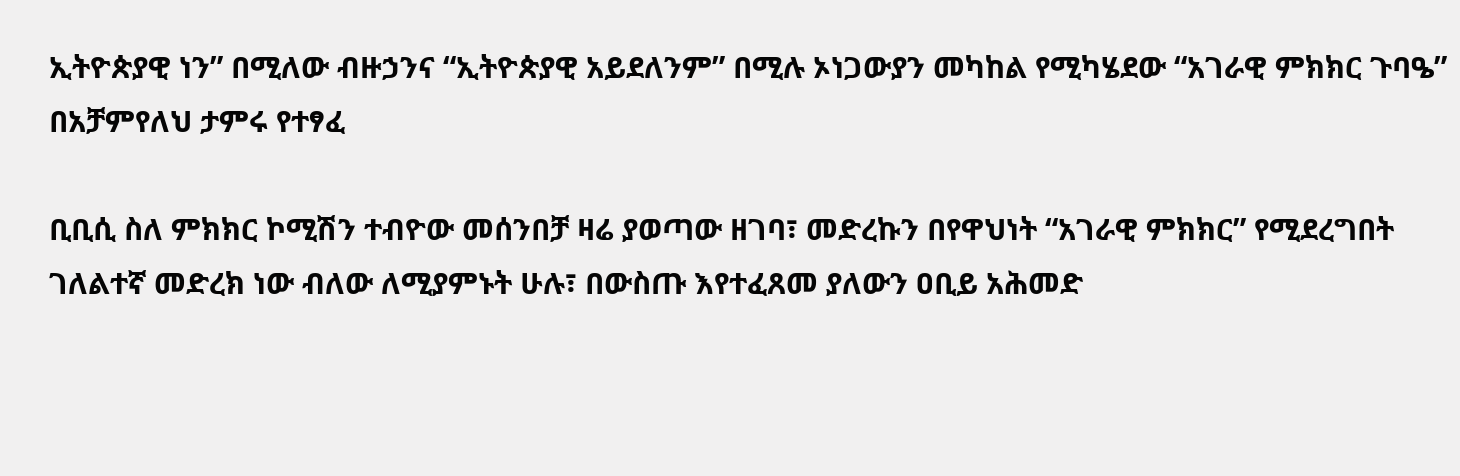ኢትዮጵያዊ ነን” በሚለው ብዙኃንና “ኢትዮጵያዊ አይደለንም” በሚሉ ኦነጋውያን መካከል የሚካሄደው “አገራዊ ምክክር ጉባዔ” በአቻምየለህ ታምሩ የተፃፈ

ቢቢሲ ስለ ምክክር ኮሚሽን ተብዮው መሰንበቻ ዛሬ ያወጣው ዘገባ፣ መድረኩን በየዋህነት “አገራዊ ምክክር” የሚደረግበት ገለልተኛ መድረክ ነው ብለው ለሚያምኑት ሁሉ፣ በውስጡ እየተፈጸመ ያለውን ዐቢይ አሕመድ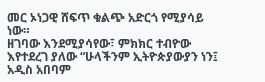መር ኦነጋዊ ሸፍጥ ቁልጭ አድርጎ የሚያሳይ ነው።
ዘገባው እንደሚያሳየው፣ ምክክር ተብዮው እየተደረገ ያለው “ሁላችንም ኢትዮጵያውያን ነን፤ አዲስ አበባም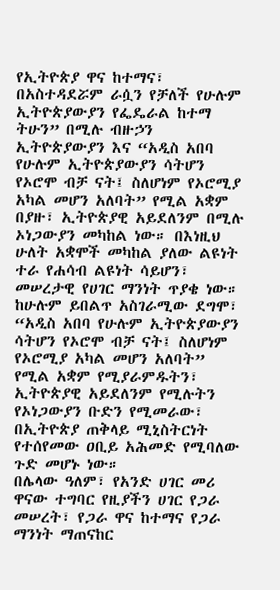የኢትዮጵያ ዋና ከተማና፣ በአስተዳደሯም ራሷን የቻለች የሁሉም ኢትዮጵያውያን የፌዴራል ከተማ ትሁን” በሚሉ ብዙኃን ኢትዮጵያውያን እና “አዲስ አበባ የሁሉም ኢትዮጵያውያን ሳትሆን የኦሮሞ ብቻ ናት፤ ስለሆነም የኦሮሚያ አካል መሆን አለባት” የሚል አቋም በያዙ፣ ኢትዮጵያዊ አይደለንም በሚሉ ኦነጋውያን መካከል ነው። በእነዚህ ሁለት አቋሞች መካከል ያለው ልዩነት ተራ የሐሳብ ልዩነት ሳይሆን፣ መሠረታዊ የሀገር ማንነት ጥያቄ ነው።
ከሁሉም ይበልጥ አስገራሚው ደግሞ፣ “አዲስ አበባ የሁሉም ኢትዮጵያውያን ሳትሆን የኦሮሞ ብቻ ናት፤ ስለሆነም የኦሮሚያ አካል መሆን አለባት” የሚል አቋም የሚያራምዱትን፣ ኢትዮጵያዊ አይደለንም የሚሉትን የኦነጋውያን ቡድን የሚመራው፣ በኢትዮጵያ ጠቅላይ ሚኒስትርነት የተሰየመው ዐቢይ አሕመድ የሚባለው ጉድ መሆኑ ነው።
በሌላው ዓለም፣ የአንድ ሀገር መሪ ዋናው ተግባር የዚያችን ሀገር የጋራ መሠረት፣ የጋራ ዋና ከተማና የጋራ ማንነት ማጠናከር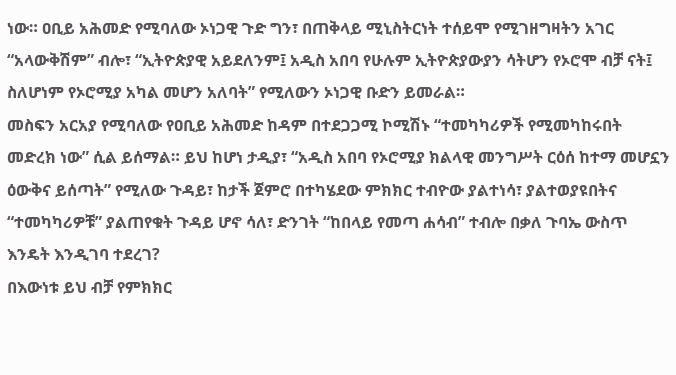ነው። ዐቢይ አሕመድ የሚባለው ኦነጋዊ ጉድ ግን፣ በጠቅላይ ሚኒስትርነት ተሰይሞ የሚገዘግዛትን አገር “አላውቅሽም” ብሎ፣ “ኢትዮጵያዊ አይደለንም፤ አዲስ አበባ የሁሉም ኢትዮጵያውያን ሳትሆን የኦሮሞ ብቻ ናት፤ ስለሆነም የኦሮሚያ አካል መሆን አለባት” የሚለውን ኦነጋዊ ቡድን ይመራል።
መስፍን አርአያ የሚባለው የዐቢይ አሕመድ ከዳም በተደጋጋሚ ኮሚሽኑ “ተመካካሪዎች የሚመካከሩበት መድረክ ነው” ሲል ይሰማል። ይህ ከሆነ ታዲያ፣ “አዲስ አበባ የኦሮሚያ ክልላዊ መንግሥት ርዕሰ ከተማ መሆኗን ዕውቅና ይሰጣት” የሚለው ጉዳይ፣ ከታች ጀምሮ በተካሄደው ምክክር ተብዮው ያልተነሳ፣ ያልተወያዩበትና “ተመካካሪዎቹ” ያልጠየቁት ጉዳይ ሆኖ ሳለ፣ ድንገት “ከበላይ የመጣ ሐሳብ” ተብሎ በቃለ ጉባኤ ውስጥ እንዴት እንዲገባ ተደረገ?
በእውነቱ ይህ ብቻ የምክክር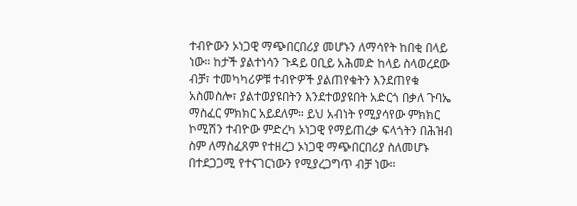ተብዮውን ኦነጋዊ ማጭበርበሪያ መሆኑን ለማሳየት ከበቂ በላይ ነው። ከታች ያልተነሳን ጉዳይ ዐቢይ አሕመድ ከላይ ስላወረደው ብቻ፣ ተመካካሪዎቹ ተብዮዎች ያልጠየቁትን እንደጠየቁ አስመስሎ፣ ያልተወያዩበትን እንደተወያዩበት አድርጎ በቃለ ጉባኤ ማስፈር ምክክር አይደለም። ይህ አብነት የሚያሳየው ምክክር ኮሚሽን ተብዮው ምድረካ ኦነጋዊ የማይጠረቃ ፍላጎትን በሕዝብ ስም ለማስፈጸም የተዘረጋ ኦነጋዊ ማጭበርበሪያ ስለመሆኑ በተደጋጋሚ የተናገርነውን የሚያረጋግጥ ብቻ ነው።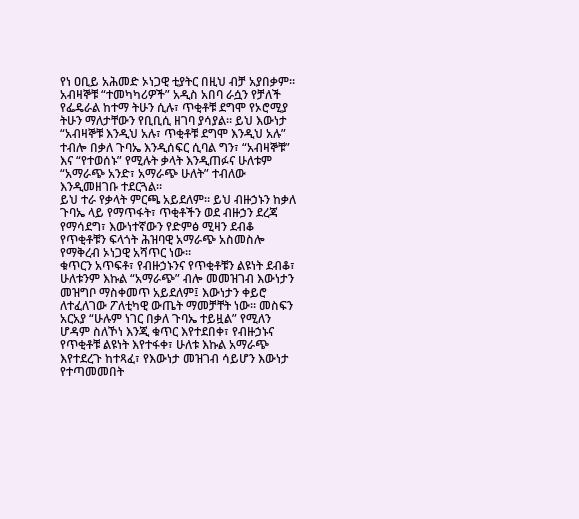የነ ዐቢይ አሕመድ ኦነጋዊ ቲያትር በዚህ ብቻ አያበቃም። አብዛኞቹ “ተመካካሪዎች” አዲስ አበባ ራሷን የቻለች የፌዴራል ከተማ ትሁን ሲሉ፣ ጥቂቶቹ ደግሞ የኦሮሚያ ትሁን ማለታቸውን የቢቢሲ ዘገባ ያሳያል። ይህ እውነታ “አብዛኞቹ እንዲህ አሉ፣ ጥቂቶቹ ደግሞ እንዲህ አሉ” ተብሎ በቃለ ጉባኤ እንዲሰፍር ሲባል ግን፣ “አብዛኞቹ” እና “የተወሰኑ” የሚሉት ቃላት እንዲጠፉና ሁለቱም “አማራጭ አንድ፣ አማራጭ ሁለት” ተብለው እንዲመዘገቡ ተደርጓል።
ይህ ተራ የቃላት ምርጫ አይደለም። ይህ ብዙኃኑን ከቃለ ጉባኤ ላይ የማጥፋት፣ ጥቂቶችን ወደ ብዙኃን ደረጃ የማሳደግ፣ እውነተኛውን የድምፅ ሚዛን ደብቆ የጥቂቶቹን ፍላጎት ሕዝባዊ አማራጭ አስመስሎ የማቅረብ ኦነጋዊ አሻጥር ነው።
ቁጥርን አጥፍቶ፣ የብዙኃኑንና የጥቂቶቹን ልዩነት ደብቆ፣ ሁለቱንም እኩል “አማራጭ” ብሎ መመዝገብ እውነታን መዝግቦ ማስቀመጥ አይደለም፤ እውነታን ቀይሮ ለተፈለገው ፖለቲካዊ ውጤት ማመቻቸት ነው። መስፍን አርአያ “ሁሉም ነገር በቃለ ጉባኤ ተይዟል” የሚለን ሆዳም ስለኾነ እንጂ ቁጥር እየተደበቀ፣ የብዙኃኑና የጥቂቶቹ ልዩነት እየተፋቀ፣ ሁለቱ እኩል አማራጭ እየተደረጉ ከተጻፈ፣ የእውነታ መዝገብ ሳይሆን እውነታ የተጣመመበት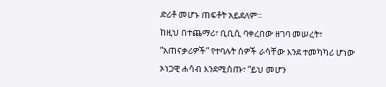ድሪቶ መሆኑ ጠፍቶት አይደለም።
ከዚህ በተጨማሪ፣ ቢቢሲ ባቀረበው ዘገባ መሠረት፣ “አጠናቃሪዎች” የተባሉት ሰዎች ራሳቸው እንደ ተመካካሪ ሆነው ኦነጋዊ ሐሳብ እንደሚሰጡ፣ “ይህ መሆን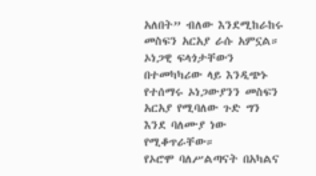አለበት” ብለው እንደሚከራከሩ መስፍን አርአያ ራሱ አምኗል። ኦነጋዊ ፍላጎታቸውን በተመካካሪው ላይ እንዲጭኑ የተሰማሩ ኦነጋውያንን መስፍን አርአያ የሚባለው ጉድ ግን እንደ ባለሙያ ነው የሚቆጥራቸው።
የኦሮሞ ባለሥልጣናት በአካልና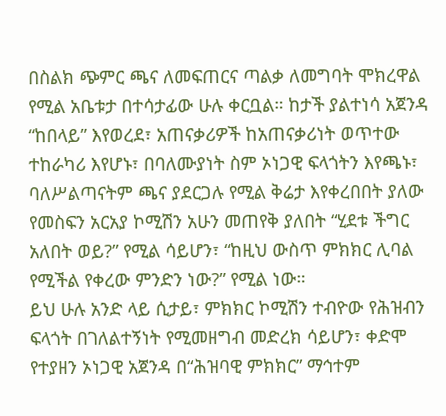በስልክ ጭምር ጫና ለመፍጠርና ጣልቃ ለመግባት ሞክረዋል የሚል አቤቱታ በተሳታፊው ሁሉ ቀርቧል። ከታች ያልተነሳ አጀንዳ “ከበላይ” እየወረደ፣ አጠናቃሪዎች ከአጠናቃሪነት ወጥተው ተከራካሪ እየሆኑ፣ በባለሙያነት ስም ኦነጋዊ ፍላጎትን እየጫኑ፣ ባለሥልጣናትም ጫና ያደርጋሉ የሚል ቅሬታ እየቀረበበት ያለው የመስፍን አርአያ ኮሚሽን አሁን መጠየቅ ያለበት “ሂደቱ ችግር አለበት ወይ?” የሚል ሳይሆን፣ “ከዚህ ውስጥ ምክክር ሊባል የሚችል የቀረው ምንድን ነው?” የሚል ነው።
ይህ ሁሉ አንድ ላይ ሲታይ፣ ምክክር ኮሚሽን ተብዮው የሕዝብን ፍላጎት በገለልተኝነት የሚመዘግብ መድረክ ሳይሆን፣ ቀድሞ የተያዘን ኦነጋዊ አጀንዳ በ“ሕዝባዊ ምክክር” ማኅተም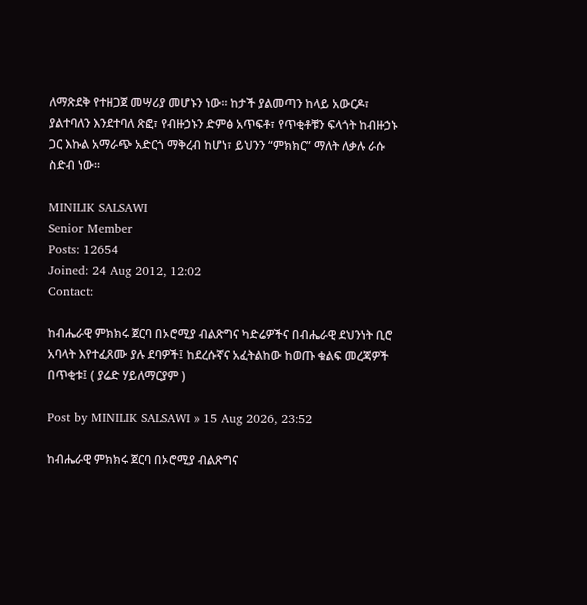ለማጽደቅ የተዘጋጀ መሣሪያ መሆኑን ነው። ከታች ያልመጣን ከላይ አውርዶ፣ ያልተባለን እንደተባለ ጽፎ፣ የብዙኃኑን ድምፅ አጥፍቶ፣ የጥቂቶቹን ፍላጎት ከብዙኃኑ ጋር እኩል አማራጭ አድርጎ ማቅረብ ከሆነ፣ ይህንን “ምክክር” ማለት ለቃሉ ራሱ ስድብ ነው።

MINILIK SALSAWI
Senior Member
Posts: 12654
Joined: 24 Aug 2012, 12:02
Contact:

ከብሔራዊ ምክክሩ ጀርባ በኦሮሚያ ብልጽግና ካድሬዎችና በብሔራዊ ደህንነት ቢሮ አባላት እየተፈጸሙ ያሉ ደባዎች፤ ከደረሱኛና አፈትልከው ከወጡ ቁልፍ መረጃዎች በጥቂቱ፤ ( ያሬድ ሃይለማርያም )

Post by MINILIK SALSAWI » 15 Aug 2026, 23:52

ከብሔራዊ ምክክሩ ጀርባ በኦሮሚያ ብልጽግና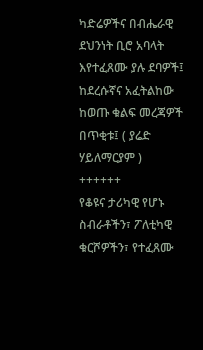ካድሬዎችና በብሔራዊ ደህንነት ቢሮ አባላት እየተፈጸሙ ያሉ ደባዎች፤ ከደረሱኛና አፈትልከው ከወጡ ቁልፍ መረጃዎች በጥቂቱ፤ ( ያሬድ ሃይለማርያም )
++++++
የቆዩና ታሪካዊ የሆኑ ስብራቶችን፣ ፖለቲካዊ ቁርሾዎችን፣ የተፈጸሙ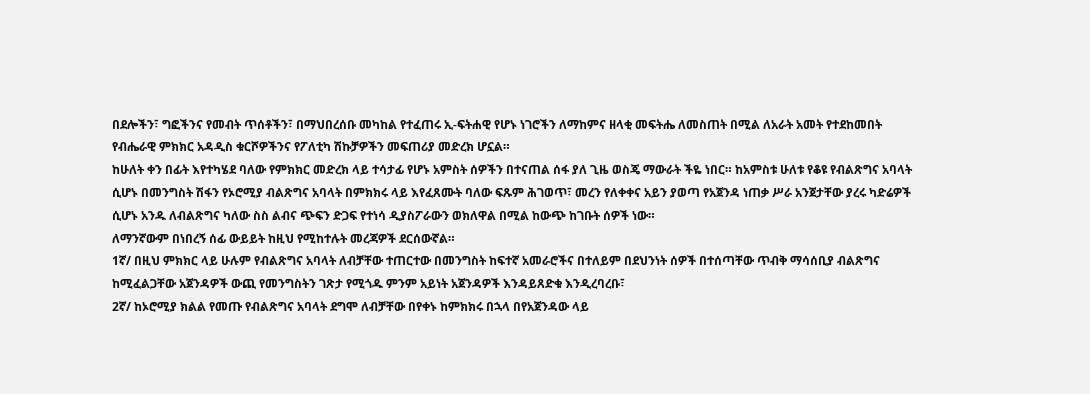በደሎችን፣ ግፎችንና የመብት ጥሰቶችን፣ በማህበረሰቡ መካከል የተፈጠሩ ኢ-ፍትሐዊ የሆኑ ነገሮችን ለማከምና ዘላቂ መፍትሔ ለመስጠት በሚል ለአራት አመት የተደከመበት የብሔራዊ ምክክር አዳዲስ ቁርሾዎችንና የፖለቲካ ሽኩቻዎችን መፍጠሪያ መድረክ ሆኗል።
ከሁለት ቀን በፊት እየተካሄደ ባለው የምክክር መድረክ ላይ ተሳታፊ የሆኑ አምስት ሰዎችን በተናጠል ሰፋ ያለ ጊዜ ወስጄ ማውራት ችዬ ነበር። ከአምስቱ ሁለቱ የቆዩ የብልጽግና አባላት ሲሆኑ በመንግስት ሽፋን የኦሮሚያ ብልጽግና አባላት በምክክሩ ላይ እየፈጸሙት ባለው ፍጹም ሕገወጥ፣ መረን የለቀቀና አይን ያወጣ የአጀንዳ ነጠቃ ሥራ አንጀታቸው ያረሩ ካድሬዎች ሲሆኑ አንዱ ለብልጽግና ካለው ስስ ልብና ጭፍን ድጋፍ የተነሳ ዲያስፖራውን ወክለዋል በሚል ከውጭ ከገቡት ሰዎች ነው።
ለማንኛውም በነበረኝ ሰፊ ውይይት ከዚህ የሚከተሉት መረጃዎች ደርሰውኛል።
1ኛ/ በዚህ ምክክር ላይ ሁሉም የብልጽግና አባላት ለብቻቸው ተጠርተው በመንግስት ከፍተኛ አመራሮችና በተለይም በደህንነት ሰዎች በተሰጣቸው ጥብቅ ማሳሰቢያ ብልጽግና ከሚፈልጋቸው አጀንዳዎች ውጪ የመንግስትን ገጽታ የሚጎዱ ምንም አይነት አጀንዳዎች እንዳይጸድቁ እንዲረባረቡ፣
2ኛ/ ከኦሮሚያ ክልል የመጡ የብልጽግና አባላት ደግሞ ለብቻቸው በየቀኑ ከምክክሩ በኋላ በየአጀንዳው ላይ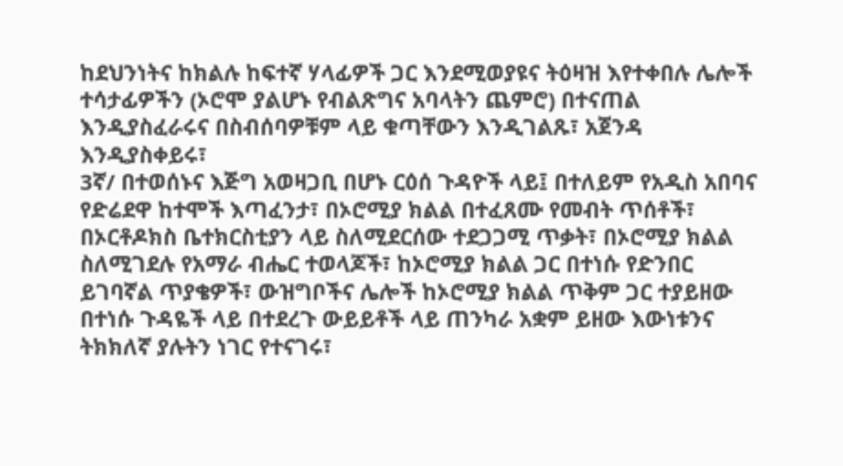ከደህንነትና ከክልሉ ከፍተኛ ሃላፊዎች ጋር እንደሚወያዩና ትዕዛዝ እየተቀበሉ ሌሎች ተሳታፊዎችን (ኦሮሞ ያልሆኑ የብልጽግና አባላትን ጨምሮ) በተናጠል እንዲያስፈራሩና በስብሰባዎቹም ላይ ቁጣቸውን እንዲገልጹ፣ አጀንዳ እንዲያስቀይሩ፣
3ኛ/ በተወሰኑና እጅግ አወዛጋቢ በሆኑ ርዕሰ ጉዳዮች ላይ፤ በተለይም የአዲስ አበባና የድሬደዋ ከተሞች እጣፈንታ፣ በኦሮሚያ ክልል በተፈጸሙ የመብት ጥሰቶች፣ በኦርቶዶክስ ቤተክርስቲያን ላይ ስለሚደርሰው ተደጋጋሚ ጥቃት፣ በኦሮሚያ ክልል ስለሚገደሉ የአማራ ብሔር ተወላጆች፣ ከኦሮሚያ ክልል ጋር በተነሱ የድንበር ይገባኛል ጥያቄዎች፣ ውዝግቦችና ሌሎች ከኦሮሚያ ክልል ጥቅም ጋር ተያይዘው በተነሱ ጉዳዬች ላይ በተደረጉ ውይይቶች ላይ ጠንካራ አቋም ይዘው እውነቱንና ትክክለኛ ያሉትን ነገር የተናገሩ፣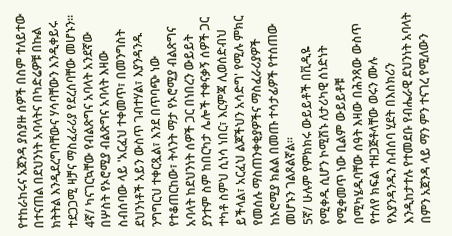የተከራከሩና አጀንዳ ያስያዙ ሰዎች በስም ተለይተው በተናጠል በደህንነት አባላትና በካድሬዎቹ በኩል ክትትል እንዲደረግባቸውና ሃሳባቸውን እንዲቀይሩ ተደጋጋሚ ዛቻና ማስፈራሪያ የደረሰባቸው መሆኑን።
4ኛ/ ካናገርኳቸው የብልጽግና አባላት አንደኛው በሦስት የኦሮሚያ ብልጽግና አባላት እዛው ስብሰባው ላይ 'አርፈህ ተቀመጥ፣ በመንግስት ደህንነቶች አይን ውስጥ ገብተሃል፣ እያንዳንዱ ንግግርህ ተቀርጿል፣ እንደ በጥባጭ ነው የተቆጠርከው፣ ትላንት ማታ የኦሮሚያ ብልጽግና አባላት ከደህንነት ሰዎች ጋር በነበረን ውይይት ያንተም ስም ከበርካታ ሌሎች ተቀናቃኝ ሰዎች ጋር ተካቶ ስምህ ሲነሳ ነበር፣ እርምጃ ሊወሰድብህ ይችላል፣ አርፈህ ልጆችህን አሳድግ' የሚሉ ምክር የመሰሉ ማስጠንቀቂያዎችና ማስፈራሪያዎች ከኦሮሚያ ክልል በመጡ ተሳታፊዎች የተሰጠው መሆኑን ገልጾልኛል።
5ኛ/ ሁሉም የምክክሩ ውይይቶች በቪዲዬ የሚቀዱ ሲሆን ኮሚሽኑ ለታሪካዊ ሰነድነት የሚቀመጥ ነው ቢልም ውይይቶቹ በሚካሄዱባቸው ሰዓት እዛው በሕንጻው ውስጥ የተለየ ክፍል ተዘጋጅቶላቸው ወሩን ሙሉ የእያንዳንዱን ስብሰባ ሂደት በእስክሪን እንዲከታተሉ የተመደቡ የብሔራዊ ደህንነት አባላት በምን አጀንዳ ላይ ማን ምን ተናገረ የሚለውን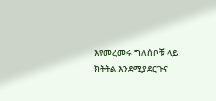እየመረመሩ ግለሰቦቹ ላይ ክትትል እንደሚያደርጉና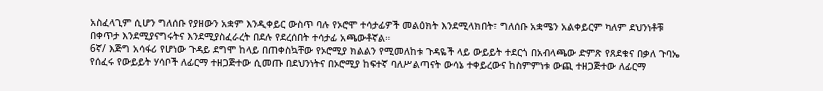አስፈላጊም ሲሆን ግለሰቡ የያዘውን አቋም እንዲቀይር ውስጥ ባሉ የኦሮሞ ተሳታፊዎች መልዕክት እንደሚላክበት፣ ግለሰቡ አቋሜን አልቀይርም ካለም ደህንነቶቹ በቀጥታ እንደሚያናግሩትና እንደሚያስፈራረት በደሉ የደረሰበት ተሳታፊ አጫውቶኛል።
6ኛ/ እጅግ አሳፋሪ የሆነው ጉዳይ ደግሞ ከላይ በጠቀስኳቸው የኦሮሚያ ክልልን የሚመለከቱ ጉዳዬች ላይ ውይይት ተደርጎ በአብላጫው ድምጽ የጸደቁና በቃለ ጉባኤ የሰፈሩ የውይይት ሃሳቦች ለፊርማ ተዘጋጅተው ሲመጡ በደህንነትና በኦሮሚያ ከፍተኛ ባለሥልጣናት ውሳኔ ተቀይረውና ከስምምነቱ ውጪ ተዘጋጅተው ለፊርማ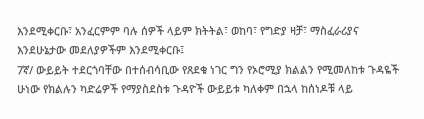እንደሚቀርቡ፣ አንፈርምም ባሉ ሰዎች ላይም ክትትል፣ ወከባ፣ የግድያ ዛቻ፣ ማስፈራሪያና እንደሁኔታው መደለያዎችም እንደሚቀርቡ፤
7ኛ/ ውይይት ተደርጎባቸው በተሰብሳቢው የጸደቁ ነገር ግን የኦሮሚያ ክልልን የሚመለከቱ ጉዳዬች ሁነው የክልሉን ካድሬዎች የማያስደስቱ ጉዳዮች ውይይቱ ካለቀም በኋላ ከሰነዶቹ ላይ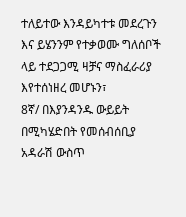ተለይተው እንዳይካተቱ መደረጉን እና ይሄንንም የተቃወሙ ግለሰቦች ላይ ተደጋጋሚ ዛቻና ማስፈራሪያ እየተሰነዘረ መሆኑን፣
8ኛ/ በእያንዳንዱ ውይይት በሚካሄድበት የመሰብሰቢያ አዳራሽ ውስጥ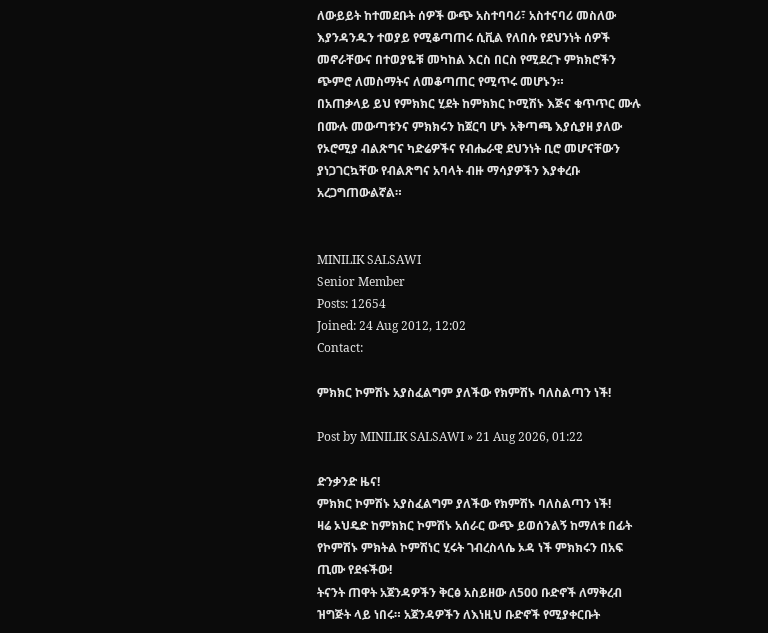ለውይይት ከተመደቡት ሰዎች ውጭ አስተባባሪ፣ አስተናባሪ መስለው እያንዳንዱን ተወያይ የሚቆጣጠሩ ሲቪል የለበሱ የደህንነት ሰዎች መኖራቸውና በተወያዬቹ መካከል እርስ በርስ የሚደረጉ ምክክሮችን ጭምሮ ለመስማትና ለመቆጣጠር የሚጥሩ መሆኑን።
በአጠቃላይ ይህ የምክክር ሂደት ከምክክር ኮሚሽኑ እጅና ቁጥጥር ሙሉ በሙሉ መውጣቱንና ምክክሩን ከጀርባ ሆኑ አቅጣጫ እያሲያዘ ያለው የኦሮሚያ ብልጽግና ካድሬዎችና የብሔራዊ ደህንነት ቢሮ መሆናቸውን ያነጋገርኳቸው የብልጽግና አባላት ብዙ ማሳያዎችን እያቀረቡ አረጋግጠውልኛል።


MINILIK SALSAWI
Senior Member
Posts: 12654
Joined: 24 Aug 2012, 12:02
Contact:

ምክክር ኮምሽኑ አያስፈልግም ያለችው የክምሽኑ ባለስልጣን ነች!

Post by MINILIK SALSAWI » 21 Aug 2026, 01:22

ድንቃንድ ዜና!
ምክክር ኮምሽኑ አያስፈልግም ያለችው የክምሽኑ ባለስልጣን ነች!
ዛሬ ኦህዴድ ከምክክር ኮምሽኑ አሰራር ውጭ ይወሰንልኝ ከማለቱ በፊት የኮምሽኑ ምክትል ኮምሽነር ሂሩት ገብረስላሴ ኦዳ ነች ምክክሩን በአፍ ጢሙ የደፋችው!
ትናንት ጠዋት አጀንዳዎችን ቅርፅ አስይዘው ለ500 ቡድኖች ለማቅረብ ዝግጅት ላይ ነበሩ። አጀንዳዎችን ለእነዚህ ቡድኖች የሚያቀርቡት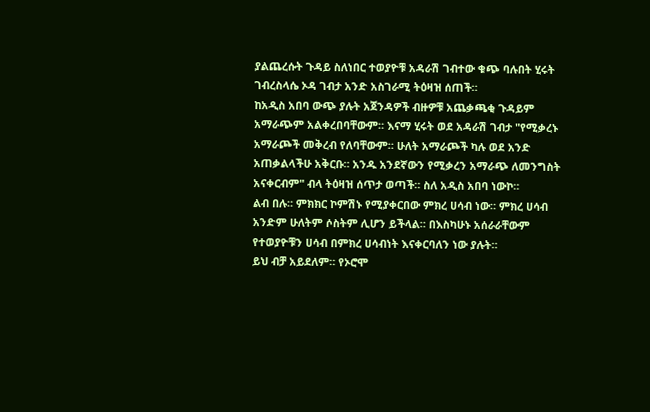ያልጨረሱት ጉዳይ ስለነበር ተወያዮቹ አዳራሽ ገብተው ቁጭ ባሉበት ሂሩት ገብረስላሴ ኦዳ ገብታ አንድ አስገራሚ ትዕዛዝ ሰጠች።
ከአዲስ አበባ ውጭ ያሉት አጀንዳዎች ብዙዎቹ አጨቃጫቂ ጉዳይም አማራጭም አልቀረበባቸውም። እናማ ሂሩት ወደ አዳራሽ ገብታ "የሚቃረኑ አማራጮች መቅረብ የለባቸውም። ሁለት አማራጮች ካሉ ወደ አንድ አጠቃልላችሁ አቅርቡ። አንዱ አንደኛውን የሚቃረን አማራጭ ለመንግስት አናቀርብም" ብላ ትዕዛዝ ሰጥታ ወጣች። ስለ አዲስ አበባ ነውኮ።
ልብ በሉ። ምክክር ኮምሽኑ የሚያቀርበው ምክረ ሀሳብ ነው። ምክረ ሀሳብ አንድም ሁለትም ሶስትም ሊሆን ይችላል። በእስካሁኑ አሰራራቸውም የተወያዮቹን ሀሳብ በምክረ ሀሳብነት እናቀርባለን ነው ያሉት።
ይህ ብቻ አይደለም። የኦሮሞ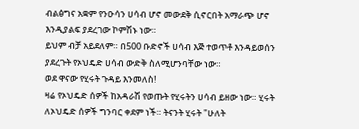ብልፅግና አቋም የንዑሳን ሀሳብ ሆኖ መውደቅ ሲኖርበት አማራጭ ሆኖ እንዲያልፍ ያደረገው ኮምሽኑ ነው።
ይህም ብቻ አይደለም። በ500 ቡድኖች ሀሳብ እጅ ተወጥቶ እንዳይወሰን ያደረጉት የኦህዴድ ሀሳብ ውድቅ ስለሚሆንባቸው ነው።
ወደ ዋናው የሂሩት ጉዳይ እንመለስ!
ዛሬ የኦህዴድ ሰዎች ከአዳራሽ የወጡት የሂሩትን ሀሳብ ይዘው ነው። ሂሩት ለኦህዴድ ሰዎች ግንባር ቀደም ነች። ትናንት ሂሩት "ሁለት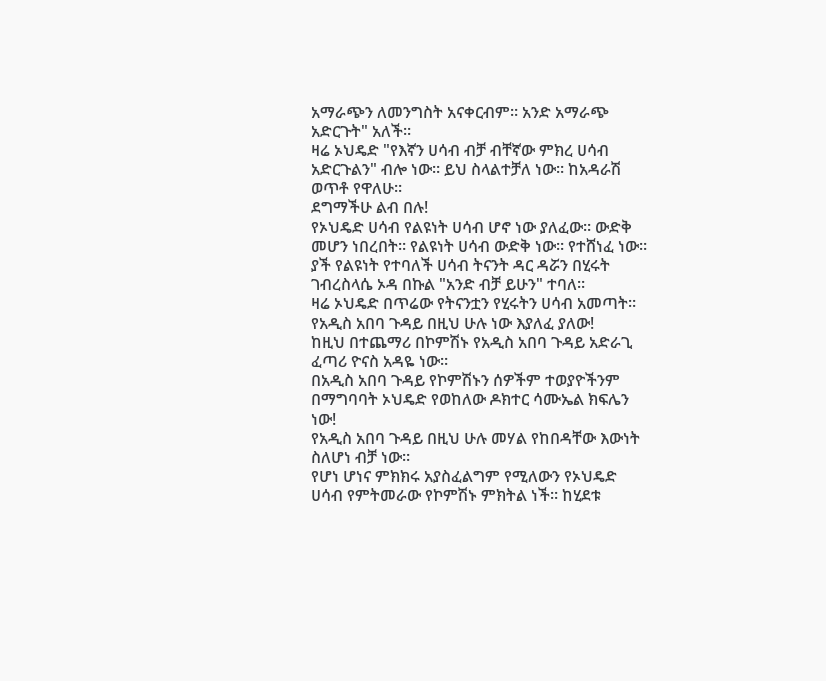አማራጭን ለመንግስት አናቀርብም። አንድ አማራጭ አድርጉት" አለች።
ዛሬ ኦህዴድ "የእኛን ሀሳብ ብቻ ብቸኛው ምክረ ሀሳብ አድርጉልን" ብሎ ነው። ይህ ስላልተቻለ ነው። ከአዳራሽ ወጥቶ የዋለሁ።
ደግማችሁ ልብ በሉ!
የኦህዴድ ሀሳብ የልዩነት ሀሳብ ሆኖ ነው ያለፈው። ውድቅ መሆን ነበረበት። የልዩነት ሀሳብ ውድቅ ነው። የተሸነፈ ነው።
ያች የልዩነት የተባለች ሀሳብ ትናንት ዳር ዳሯን በሂሩት ገብረስላሴ ኦዳ በኩል "አንድ ብቻ ይሁን" ተባለ።
ዛሬ ኦህዴድ በጥሬው የትናንቷን የሂሩትን ሀሳብ አመጣት።
የአዲስ አበባ ጉዳይ በዚህ ሁሉ ነው እያለፈ ያለው!
ከዚህ በተጨማሪ በኮምሽኑ የአዲስ አበባ ጉዳይ አድራጊ ፈጣሪ ዮናስ አዳዬ ነው።
በአዲስ አበባ ጉዳይ የኮምሽኑን ሰዎችም ተወያዮችንም በማግባባት ኦህዴድ የወከለው ዶክተር ሳሙኤል ክፍሌን ነው!
የአዲስ አበባ ጉዳይ በዚህ ሁሉ መሃል የከበዳቸው እውነት ስለሆነ ብቻ ነው።
የሆነ ሆነና ምክክሩ አያስፈልግም የሚለውን የኦህዴድ ሀሳብ የምትመራው የኮምሽኑ ምክትል ነች። ከሂደቱ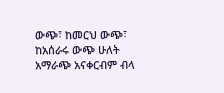ውጭ፣ ከመርህ ውጭ፣ ከአሰራሩ ውጭ ሁለት አማራጭ አናቀርብም ብላ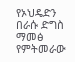የኦህዴድን በራሱ ድግስ ማመፅ የምትመራው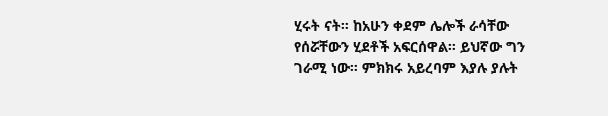ሂሩት ናት። ከአሁን ቀደም ሌሎች ራሳቸው የሰሯቸውን ሂደቶች አፍርሰዋል። ይህኛው ግን ገራሚ ነው። ምክክሩ አይረባም እያሉ ያሉት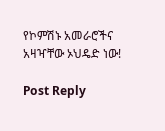የኮምሽኑ አመራሮችና አዛዣቸው ኦህዴድ ነው!

Post Reply